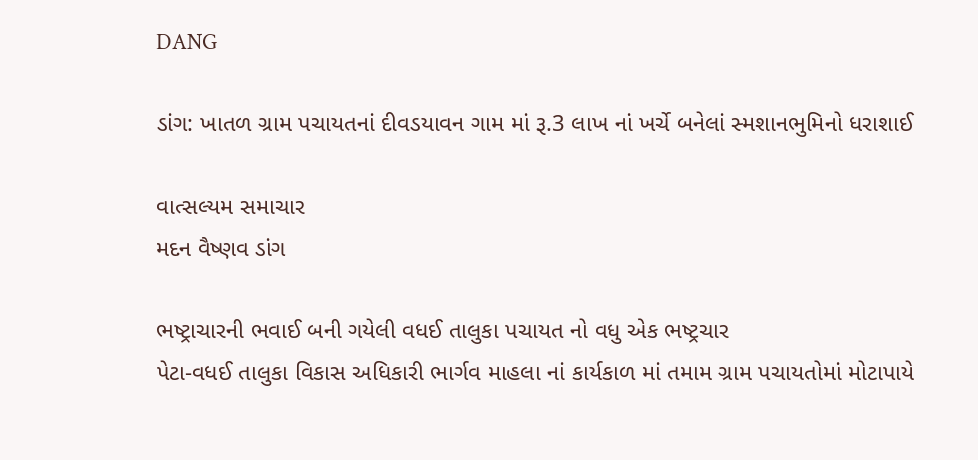DANG

ડાંગ: ખાતળ ગ્રામ પચાયતનાં દીવડયાવન ગામ માં રૂ.3 લાખ નાં ખર્ચે બનેલાં સ્મશાનભુમિનો ધરાશાઈ

વાત્સલ્યમ સમાચાર
મદન વૈષ્ણવ ડાંગ

ભષ્ટ્રાચારની ભવાઈ બની ગયેલી વધઈ તાલુકા પચાયત નો વધુ એક ભષ્ટ્રચાર
પેટા-વધઈ તાલુકા વિકાસ અધિકારી ભાર્ગવ માહલા નાં કાર્યકાળ માં તમામ ગ્રામ પચાયતોમાં મોટાપાયે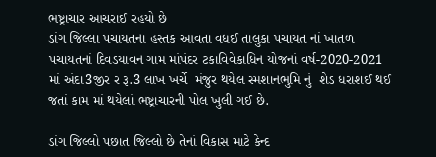ભષ્ટ્રાચાર આચરાઈ રહયો છે
ડાંગ જિલ્લા પચાયતના હસ્તક આવતા વધઈ તાલુકા પચાયત નાં ખાતળ પચાયતનાં દિવડયાવન ગામ માંપંદર ટકાવિવેકાધિન યોજનાં વર્ષ-2020-2021 માં અંદા3જીર ર રૂ.3 લાખ ખર્ચે  મંજુર થયેલ સ્મશાનભુમિ નું  શેડ ધરાશઈ થઈ જતાં કામ માં થયેલાં ભષ્ટ્રાચારની પોલ ખુલી ગઈ છે.

ડાંગ જિલ્લો પછાત જિલ્લો છે તેનાં વિકાસ માટે કેન્દ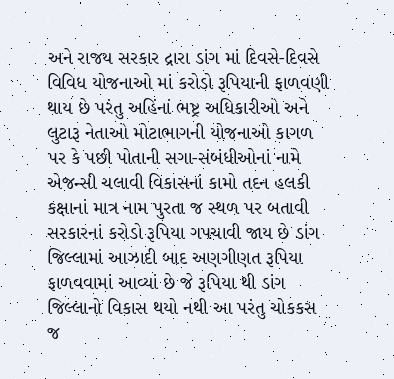અને રાજય સરકાર દ્રારા ડાંગ માં દિવસે-દિવસે વિવિધ યોજનાઓ માં કરોડો રૂપિયાની ફાળવણી થાય છે પરંતુ અહિંનાં ભષ્ટ્ર અધિકારીઓ અને લુટારૂ નેતાઓ મોટાભાગની યોજનાઓ કાગળ પર કે પછી પોતાની સગા-સંબંધીઓનાં નામે એજન્સી ચલાવી વિકાસનાં કામો તદન હલકી કક્ષાનાં માત્ર નામ પુરતા જ સ્થળ પર બતાવી સરકારનાં કરોડો રૂપિયા ગપચાવી જાય છે ડાંગ જિલ્લામાં આઝાદી બાદ અણગીણત રૂપિયા ફાળવવામાં આવ્યાં છે જે રૂપિયા થી ડાંગ જિલ્લાનો વિકાસ થયો નથી આ પરંતુ ચોકકસ જ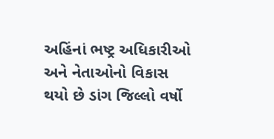અહિંનાં ભષ્ટ્ર અધિકારીઓ અને નેતાઓનો વિકાસ થયો છે ડાંગ જિલ્લો વર્ષો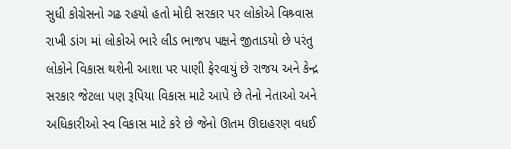સુધી કોગ્રેસનો ગઢ રહયો હતો મોદી સરકાર પર લોકોએ વિશ્ર્વાસ રાખી ડાંગ માં લોકોએ ભારે લીડ ભાજપ પક્ષને જીતાડયો છે પરંતુ લોકોને વિકાસ થશેની આશા પર પાણી ફેરવાયું છે રાજય અને કેન્દ્ર સરકાર જેટલા પણ રૂપિયા વિકાસ માટે આપે છે તેનો નેતાઓ અને અધિકારીઓ સ્વ વિકાસ માટે કરે છે જેનો ઊતમ ઊદાહરણ વધઈ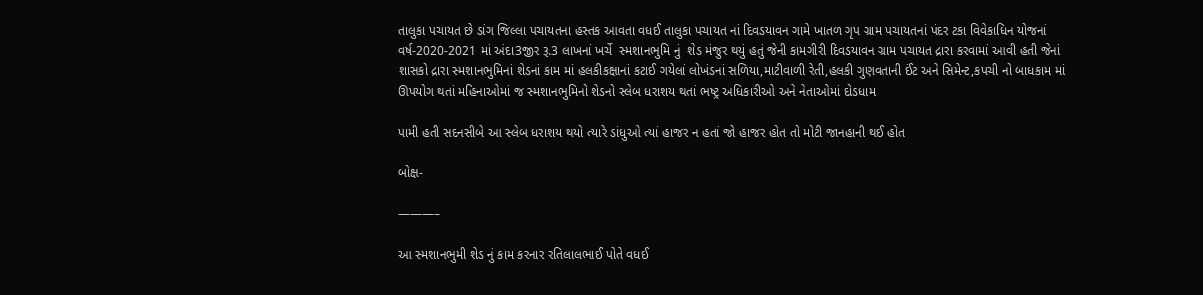તાલુકા પચાયત છે ડાંગ જિલ્લા પચાયતના હસ્તક આવતા વધઈ તાલુકા પચાયત નાં દિવડયાવન ગામે ખાતળ ગૃપ ગ્રામ પચાયતનાં પંદર ટકા વિવેકાધિન યોજનાં વર્ષ-2020-2021 માં અંદા3જીર રૂ.3 લાખનાં ખર્ચે  સ્મશાનભુમિ નું  શેડ મંજુર થયું હતું જેની કામગીરી દિવડયાવન ગ્રામ પચાયત દ્રારા કરવામાં આવી હતી જેનાં શાસકો દ્રારા સ્મશાનભુમિનાં શેડનાં કામ માં હલકીકક્ષાનાં કટાઈ ગયેલાં લોખંડનાં સળિયા,માટીવાળી રેતી,હલકી ગુણવતાની ઈંટ અને સિમેન્ટ,કપચી નો બાધકામ માં ઊપયોગ થતાં મહિનાઓમાં જ સ્મશાનભુમિનો શેડનો સ્લેબ ધરાશય થતાં ભષ્ટ્ર અધિકારીઓ અને નેતાઓમાં દોડધામ

પામી હતી સદનસીબે આ સ્લેબ ધરાશય થયો ત્યારે ડાંધુઓ ત્યાં હાજર ન હતાં જો હાજર હોત તો મોટી જાનહાની થઈ હોત

બોક્ષ-

———–

આ સ્મશાનભુમી શેડ નું કામ કરનાર રતિલાલભાઈ પોતે વધઈ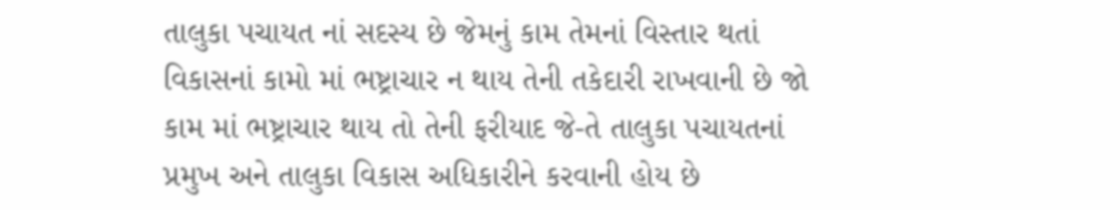તાલુકા પચાયત નાં સદસ્ય છે જેમનું કામ તેમનાં વિસ્તાર થતાં વિકાસનાં કામો માં ભષ્ટ્રાચાર ન થાય તેની તકેદારી રાખવાની છે જો કામ માં ભષ્ટ્રાચાર થાય તો તેની ફરીયાદ જે-તે તાલુકા પચાયતનાં પ્રમુખ અને તાલુકા વિકાસ અધિકારીને કરવાની હોય છે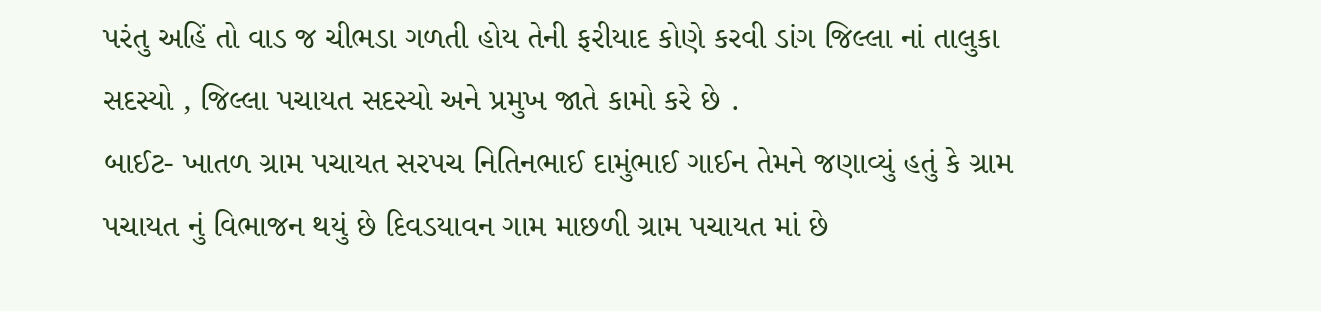પરંતુ અહિં તો વાડ જ ચીભડા ગળતી હોય તેની ફરીયાદ કોણે કરવી ડાંગ જિલ્લા નાં તાલુકા સદસ્યો , જિલ્લા પચાયત સદસ્યો અને પ્રમુખ જાતે કામો કરે છે .
બાઈટ- ખાતળ ગ્રામ પચાયત સરપચ નિતિનભાઈ દામુંભાઈ ગાઈન તેમને જણાવ્યું હતું કે ગ્રામ પચાયત નું વિભાજન થયું છે દિવડયાવન ગામ માછળી ગ્રામ પચાયત માં છે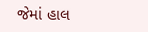જેમાં હાલ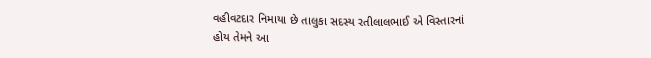વહીવટદાર નિમાયા છે તાલુકા સદસ્ય રતીલાલભાઈ એ વિસ્તારનાં હોય તેમને આ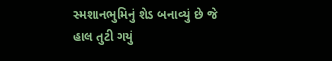સ્મશાનભુમિનું શેડ બનાવ્યું છે જે હાલ તુટી ગયું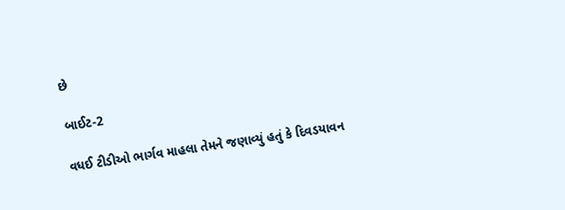છે

બાઈટ-2

વધઈ ટીડીઓ ભાર્ગવ માહલા તેમને જણાવ્યું હતું કે દિવડયાવન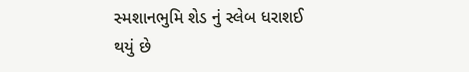સ્મશાનભુમિ શેડ નું સ્લેબ ધરાશઈ થયું છે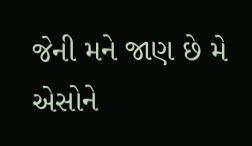જેની મને જાણ છે મે એસોને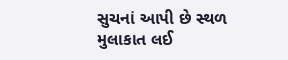સુચનાં આપી છે સ્થળ મુલાકાત લઈ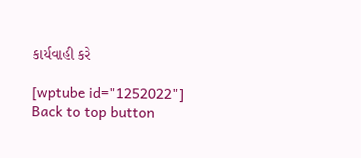કાર્યવાહી કરે

[wptube id="1252022"]
Back to top button